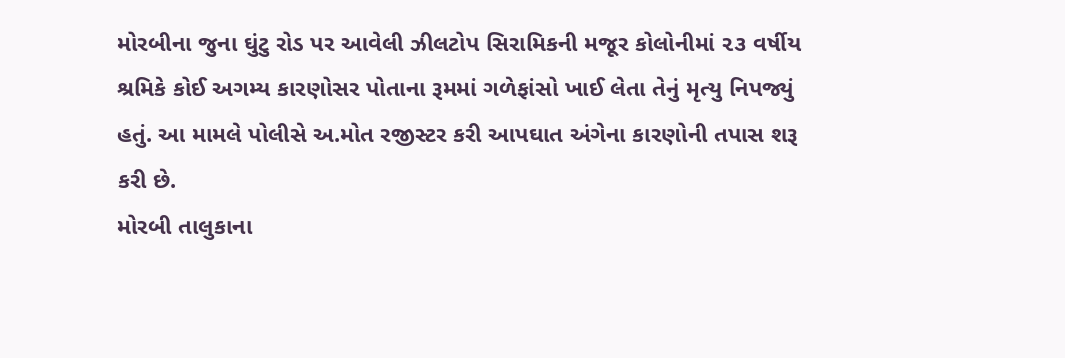મોરબીના જુના ઘુંટુ રોડ પર આવેલી ઝીલટોપ સિરામિકની મજૂર કોલોનીમાં ૨૩ વર્ષીય શ્રમિકે કોઈ અગમ્ય કારણોસર પોતાના રૂમમાં ગળેફાંસો ખાઈ લેતા તેનું મૃત્યુ નિપજ્યું હતું. આ મામલે પોલીસે અ.મોત રજીસ્ટર કરી આપઘાત અંગેના કારણોની તપાસ શરૂ કરી છે.
મોરબી તાલુકાના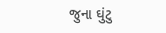જુના ઘુંટુ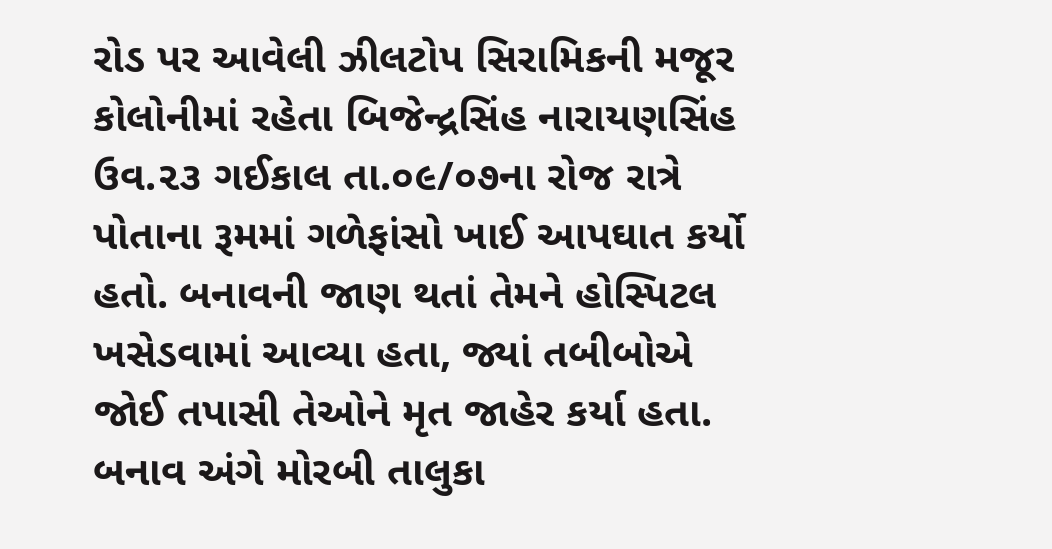રોડ પર આવેલી ઝીલટોપ સિરામિકની મજૂર કોલોનીમાં રહેતા બિજેન્દ્રસિંહ નારાયણસિંહ ઉવ.૨૩ ગઈકાલ તા.૦૯/૦૭ના રોજ રાત્રે પોતાના રૂમમાં ગળેફાંસો ખાઈ આપઘાત કર્યો હતો. બનાવની જાણ થતાં તેમને હોસ્પિટલ ખસેડવામાં આવ્યા હતા, જ્યાં તબીબોએ જોઈ તપાસી તેઓને મૃત જાહેર કર્યા હતા. બનાવ અંગે મોરબી તાલુકા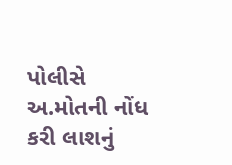પોલીસે અ.મોતની નોંધ કરી લાશનું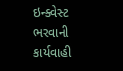ઇન્ક્વેસ્ટ ભરવાની કાર્યવાહી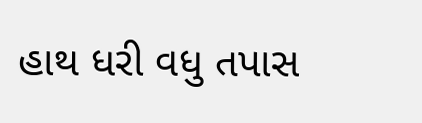હાથ ધરી વધુ તપાસ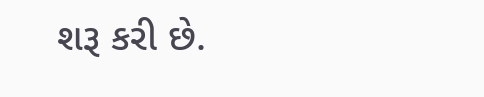શરૂ કરી છે.